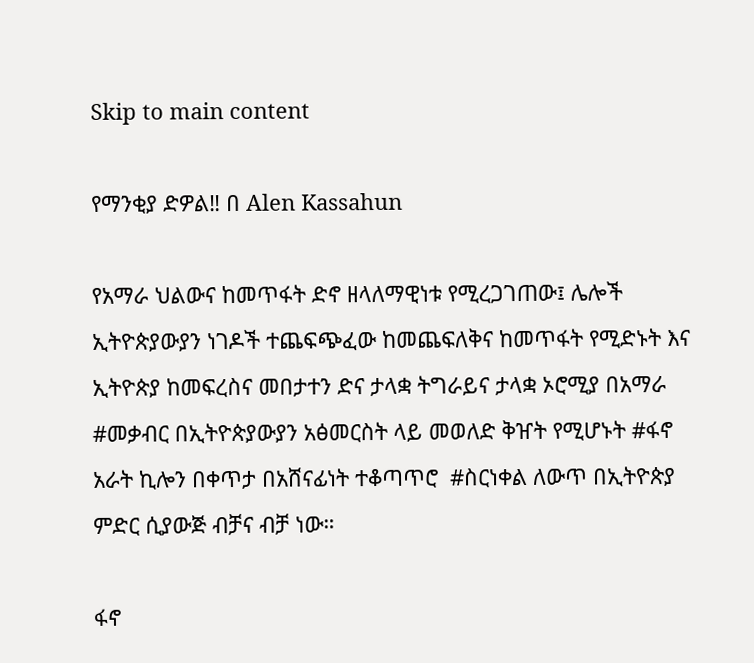Skip to main content

የማንቂያ ድዎል‼ በ Alen Kassahun

የአማራ ህልውና ከመጥፋት ድኖ ዘላለማዊነቱ የሚረጋገጠው፤ ሌሎች ኢትዮጵያውያን ነገዶች ተጨፍጭፈው ከመጨፍለቅና ከመጥፋት የሚድኑት እና ኢትዮጵያ ከመፍረስና መበታተን ድና ታላቋ ትግራይና ታላቋ ኦሮሚያ በአማራ #መቃብር በኢትዮጵያውያን አፅመርስት ላይ መወለድ ቅዠት የሚሆኑት #ፋኖ አራት ኪሎን በቀጥታ በአሸናፊነት ተቆጣጥሮ  #ስርነቀል ለውጥ በኢትዮጵያ ምድር ሲያውጅ ብቻና ብቻ ነው።

ፋኖ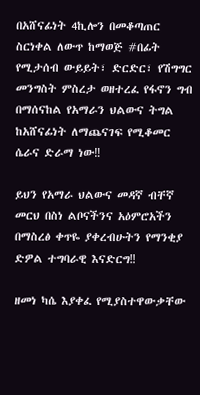በአሸናፊነት 4ኪሎን በመቆጣጠር ስርነቀል ለውጥ ከማወጅ #በፊት የሚታሰብ ውይይት፣ ድርድር፣ የሽግግር መንግስት ምስረታ ወዘተረፈ የፋኖን ግብ በማሰናከል የአማራን ህልውና ትግል ከአሸናፊነት ለማጨናገፍ የሚቆመር ሴራና ድራማ ነው‼

ይህን የአማራ ህልውና መዳኛ ብቸኛ መርህ በስነ ልቦናችንና አዕምሮአችን በማስረፅ ቀጥዬ ያቀረብሁትን የማንቂያ ድዎል ተግባራዊ እናድርግ‼

ዘመነ ካሴ እያቀፈ የሚያስተዋውቃቸው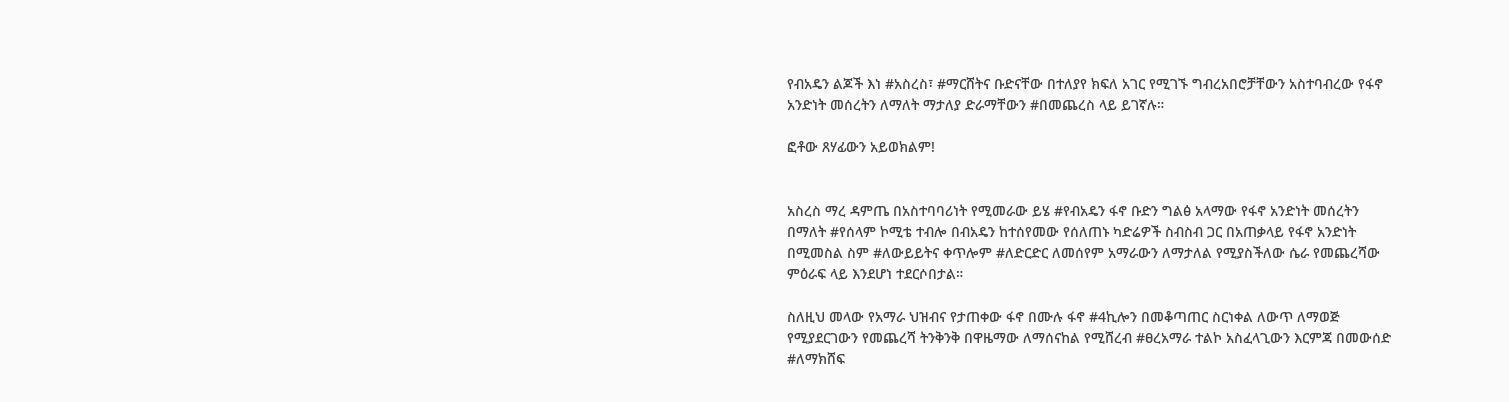የብአዴን ልጆች እነ #አስረስ፣ #ማርሸትና ቡድናቸው በተለያየ ክፍለ አገር የሚገኙ ግብረአበሮቻቸውን አስተባብረው የፋኖ አንድነት መሰረትን ለማለት ማታለያ ድራማቸውን #በመጨረስ ላይ ይገኛሉ።

ፎቶው ጸሃፊውን አይወክልም!


አስረስ ማረ ዳምጤ በአስተባባሪነት የሚመራው ይሄ #የብአዴን ፋኖ ቡድን ግልፅ አላማው የፋኖ አንድነት መሰረትን በማለት #የሰላም ኮሚቴ ተብሎ በብአዴን ከተሰየመው የሰለጠኑ ካድሬዎች ስብስብ ጋር በአጠቃላይ የፋኖ አንድነት በሚመስል ስም #ለውይይትና ቀጥሎም #ለድርድር ለመሰየም አማራውን ለማታለል የሚያስችለው ሴራ የመጨረሻው ምዕራፍ ላይ እንደሆነ ተደርሶበታል።

ስለዚህ መላው የአማራ ህዝብና የታጠቀው ፋኖ በሙሉ ፋኖ #4ኪሎን በመቆጣጠር ስርነቀል ለውጥ ለማወጅ የሚያደርገውን የመጨረሻ ትንቅንቅ በዋዜማው ለማሰናከል የሚሸረብ #ፀረአማራ ተልኮ አስፈላጊውን እርምጃ በመውሰድ #ለማክሸፍ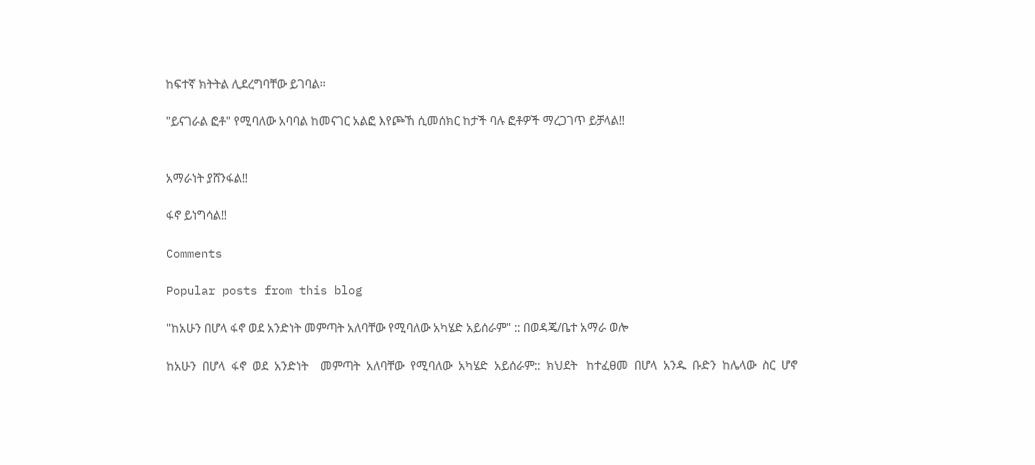ከፍተኛ ክትትል ሊደረግባቸው ይገባል።

"ይናገራል ፎቶ" የሚባለው አባባል ከመናገር አልፎ እየጮኸ ሲመሰክር ከታች ባሉ ፎቶዎች ማረጋገጥ ይቻላል‼


አማራነት ያሸንፋል‼

ፋኖ ይነግሳል‼

Comments

Popular posts from this blog

"ከአሁን በሆላ ፋኖ ወደ አንድነት መምጣት አለባቸው የሚባለው አካሄድ አይሰራም" :: በወዳጄ/ቤተ አማራ ወሎ

ከአሁን  በሆላ  ፋኖ  ወደ  አንድነት    መምጣት  አለባቸው  የሚባለው  አካሄድ  አይሰራም::  ክህደት   ከተፈፀመ  በሆላ  አንዱ  ቡድን  ከሌላው  ስር  ሆኖ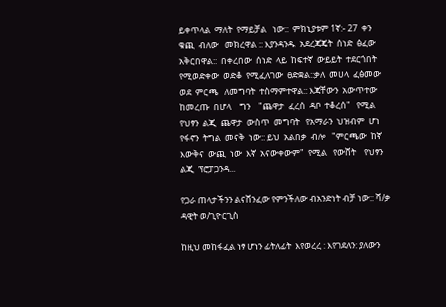ይቀጥላል  ማለት  የማይቻል   ነው::  ምክኒያቱም 1ኛ:- 27  ቀን  ቁጪ  ብለው   መክረዋል :: እያንዳንዱ  አደረጃጄት  ሰነድ  ፅፈው  አቅርበዋል::  በቀረበው  ሰነድ  ላይ  ከፍተኛ  ውይይት  ተደርጎበት  የሚወድቀው  ወድቆ  የሚፈለገው  ፀድቋል::ቃለ  መሀላ  ፈፅመው   ወደ  ምርጫ   ለመግባት  ተስማምተዋል:: እጃቸውን  አውጥተው   ከመረጡ  በሆላ    ግን    "ጨዋታ  ፈረሰ  ዳቦ  ተቆረሰ"   የሚል  የህፃን  ልጂ  ጨዋታ  ውስጥ  መግባት   የአማራን  ህዝብም  ሆነ  የፋኖን  ትግል  መናቅ  ነው:: ይህ  አልበቃ  ብሎ   "ምርጫው  ከኛ  እውቅና  ውጪ  ነው  እኛ  አናውቀውም"  የሚል   የውሸት    የህፃን  ልጂ  ፕሮፓጋንዳ...

የጋራ ጠላታችንን ልናሸንፈው የምንችለው ብአንድነት ብቻ ነው:: ሻ/ቃ ዳዊት ወ/ጊዮርጊስ

ከዚህ መከፋፈል ነፃ ሆነን ፊትለፊት  እየወረረ : እየገደለን: ያለውን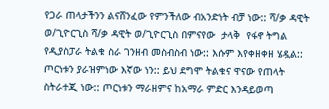የጋራ ጠላታችንን ልናሸንፈው የምንችለው ብአንድነት ብቻ ነው:: ሻ/ቃ ዳዊት ወ/ጊዮርጊስ ሻ/ቃ ዳዊት ወ/ጊዮርጊስ በምናየው  ታላቅ  የፋኖ ትግል የዲያስፓራ ትልቁ ስራ ገንዘብ መስብስብ ነው:: እሱም እየቀዘቀዘ ሄዷል:: ጦርነቱን ያራዝምነው እኛው ነን:: ይህ ደግሞ ትልቁና ዋናው የጠላት ስትራተጂ ነው:: ጦርነቱን ማራዘምና ከአማራ ምድር እንዳይወጣ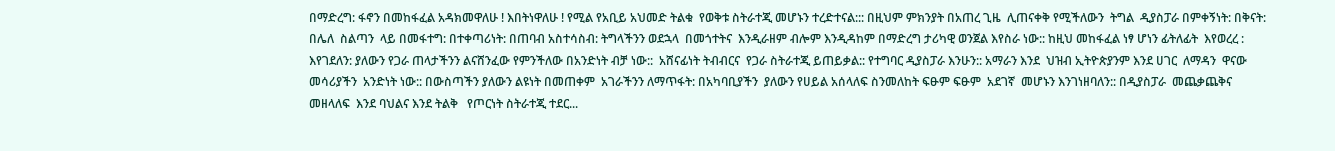በማድረግ: ፋኖን በመከፋፈል አዳክመዋለሁ ! እበትነዋለሁ ! የሚል የአቢይ አህመድ ትልቁ  የወቅቱ ስትራተጂ መሆኑን ተረድተናል::: በዚህም ምክንያት በአጠረ ጊዜ  ሊጠናቀቅ የሚችለውን  ትግል  ዲያስፓራ በምቀኝነት: በቅናት: በሌለ  ስልጣን  ላይ በመፋተግ: በተቀጣሪነት: በጠባብ አስተሳስብ: ትግላችንን ወደኋላ  በመጎተትና  እንዲራዘም ብሎም እንዲዳከም በማድረግ ታሪካዊ ወንጀል እየስራ ነው:: ከዚህ መከፋፈል ነፃ ሆነን ፊትለፊት  እየወረረ : እየገደለን: ያለውን የጋራ ጠላታችንን ልናሸንፈው የምንችለው በአንድነት ብቻ ነው::  አሸናፊነት ትብብርና  የጋራ ስትራተጂ ይጠይቃል:: የተግባር ዲያስፓራ እንሁን:: አማራን እንደ  ህዝብ ኢትዮጵያንም እንደ ሀገር  ለማዳን  ዋናው መሳሪያችን  አንድነት ነው:: በውስጣችን ያለውን ልዩነት በመጠቀም  አገራችንን ለማጥፋት: በአካባቢያችን  ያለውን የሀይል አሰላለፍ ስንመለከት ፍፁም ፍፁም  አደገኛ  መሆኑን እንገነዘባለን:: በዲያስፓራ  መጨቃጨቅና መዘላለፍ  እንደ ባህልና እንደ ትልቅ   የጦርነት ስትራተጂ ተደር...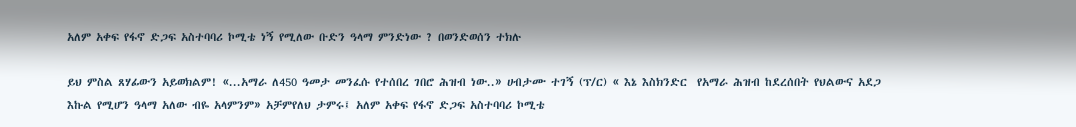አለም አቀፍ የፋኖ ድጋፍ አስተባባሪ ኮሚቴ ነኝ የሚለው ቡድን ዓላማ ምንድነው ? በወንድወሰን ተክሉ

ይህ ምስል ጸሃፊውን አይወክልም! «...አማራ ለ450 ዓመታ መንፈሱ የተሰበረ ገበሮ ሕዝብ ነው..» ሀብታሙ ተገኝ (ፕ/ር) « እኔ እስክንድር  የአማራ ሕዝብ ከደረሰበት የህልውና አደጋ እኩል የሚሆን ዓላማ አለው ብዬ አላምንም» አቻምየለህ ታምሩ፤ አለም አቀፍ የፋኖ ድጋፍ አስተባባሪ ኮሚቴ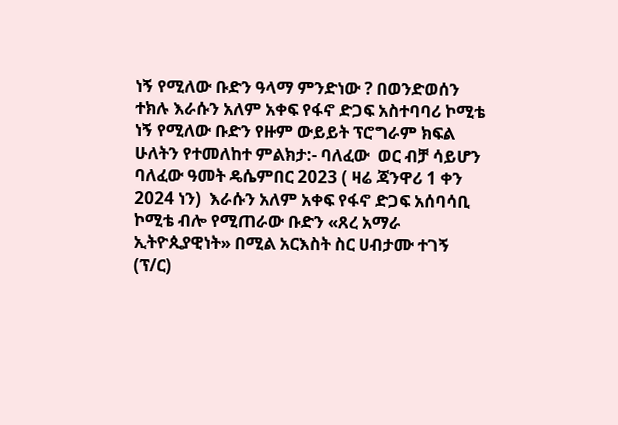ነኝ የሚለው ቡድን ዓላማ ምንድነው ? በወንድወሰን ተክሉ እራሱን አለም አቀፍ የፋኖ ድጋፍ አስተባባሪ ኮሚቴ ነኝ የሚለው ቡድን የዙም ውይይት ፕሮግራም ክፍል ሁለትን የተመለከተ ምልክታ:- ባለፈው  ወር ብቻ ሳይሆን ባለፈው ዓመት ዴሴምበር 2023 ( ዛሬ ጃንዋሪ 1 ቀን 2024 ነን)  እራሱን አለም አቀፍ የፋኖ ድጋፍ አሰባሳቢ ኮሚቴ ብሎ የሚጠራው ቡድን «ጸረ አማራ ኢትዮጲያዊነት» በሚል አርእስት ስር ሀብታሙ ተገኝ (ፕ/ር)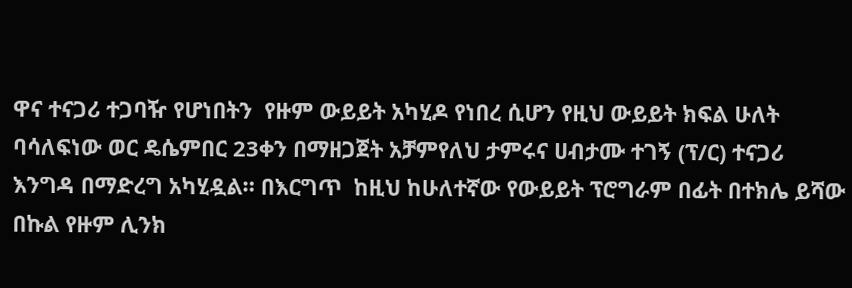ዋና ተናጋሪ ተጋባዥ የሆነበትን  የዙም ውይይት አካሂዶ የነበረ ሲሆን የዚህ ውይይት ክፍል ሁለት  ባሳለፍነው ወር ዴሴምበር 23ቀን በማዘጋጀት አቻምየለህ ታምሩና ሀብታሙ ተገኝ (ፕ/ር) ተናጋሪ እንግዳ በማድረግ አካሂዷል። በእርግጥ  ከዚህ ከሁለተኛው የውይይት ፕሮግራም በፊት በተክሌ ይሻው በኩል የዙም ሊንክ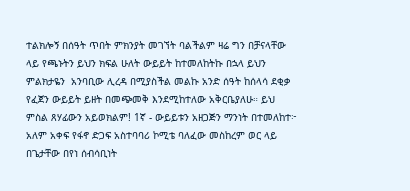ተልክሎኝ በሰዓት ጥበት ምክንያት መገኘት ባልችልም ዛሬ ግን በቻናላቸው ላይ የጫኑትን ይህን ክፍል ሁለት ውይይት ከተመለከትኩ በኋላ ይህን ምልክታዬን  አንባቢው ሊረዳ በሚያስችል መልኩ አንድ ሰዓት ከሰላሳ ደቂቃ የፈጀን ውይይት ይዘት በመጭመቅ እንደሚከተለው አቅርቤያለሁ። ይህ ምስል ጸሃፊውን አይወክልም! 1ኛ - ውይይቱን አዘጋጅን ማንነት በተመለከተ፦  አለም አቀፍ የፋኖ ድጋፍ አስተባባሪ ኮሚቴ ባለፈው መስከረም ወር ላይ  በጌታቸው በየነ ሰብሳቢነት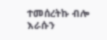ተመሰረትኩ ብሎ እራሱን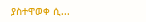ያስተዋወቀ ሲ...